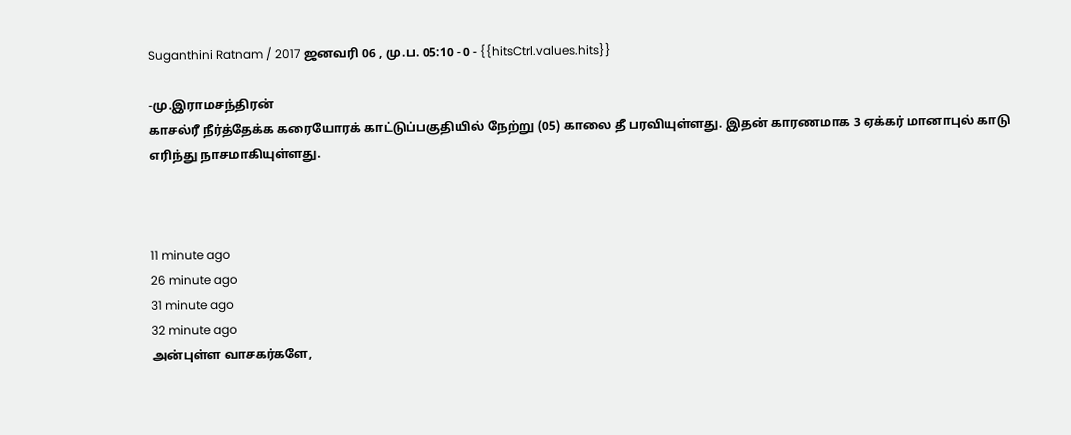Suganthini Ratnam / 2017 ஜனவரி 06 , மு.ப. 05:10 - 0 - {{hitsCtrl.values.hits}}

-மு.இராமசந்திரன்
காசல்ரீ நீர்த்தேக்க கரையோரக் காட்டுப்பகுதியில் நேற்று (05) காலை தீ பரவியுள்ளது. இதன் காரணமாக 3 ஏக்கர் மானாபுல் காடு எரிந்து நாசமாகியுள்ளது.



11 minute ago
26 minute ago
31 minute ago
32 minute ago
அன்புள்ள வாசகர்களே,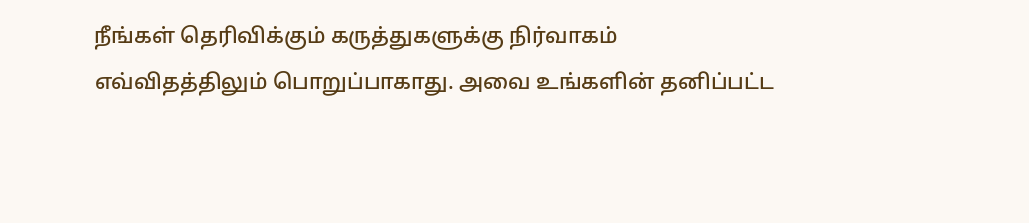நீங்கள் தெரிவிக்கும் கருத்துகளுக்கு நிர்வாகம் எவ்விதத்திலும் பொறுப்பாகாது. அவை உங்களின் தனிப்பட்ட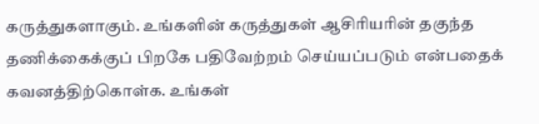கருத்துகளாகும். உங்களின் கருத்துகள் ஆசிரியரின் தகுந்த தணிக்கைக்குப் பிறகே பதிவேற்றம் செய்யப்படும் என்பதைக் கவனத்திற்கொள்க. உங்கள்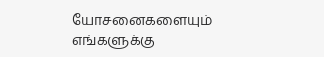யோசனைகளையும் எங்களுக்கு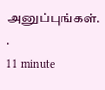அனுப்புங்கள். .
11 minute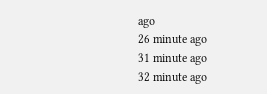ago
26 minute ago
31 minute ago
32 minute ago